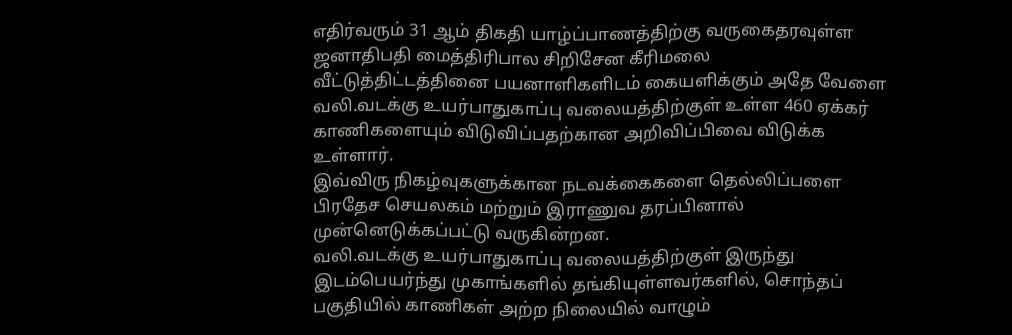எதிர்வரும் 31 ஆம் திகதி யாழ்ப்பாணத்திற்கு வருகைதரவுள்ள ஜனாதிபதி மைத்திரிபால சிறிசேன கீரிமலை வீட்டுத்திட்டத்தினை பயனாளிகளிடம் கையளிக்கும் அதே வேளை வலி.வடக்கு உயர்பாதுகாப்பு வலையத்திற்குள் உள்ள 460 ஏக்கர் காணிகளையும் விடுவிப்பதற்கான அறிவிப்பிவை விடுக்க உள்ளார்.
இவ்விரு நிகழ்வுகளுக்கான நடவக்கைகளை தெல்லிப்பளை பிரதேச செயலகம் மற்றும் இராணுவ தரப்பினால் முன்னெடுக்கப்பட்டு வருகின்றன.
வலி.வடக்கு உயர்பாதுகாப்பு வலையத்திற்குள் இருந்து இடம்பெயர்ந்து முகாங்களில் தங்கியுள்ளவர்களில், சொந்தப் பகுதியில் காணிகள் அற்ற நிலையில் வாழும்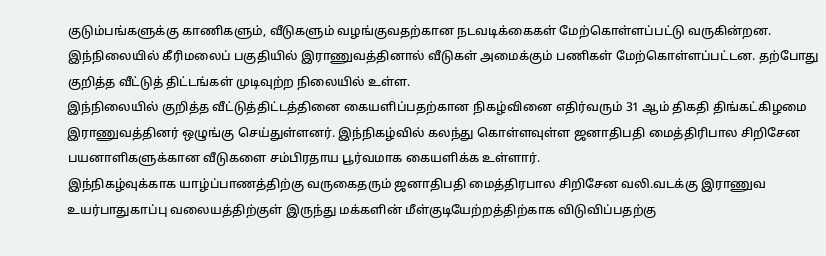குடும்பங்களுக்கு காணிகளும், வீடுகளும் வழங்குவதற்கான நடவடிக்கைகள் மேற்கொள்ளப்பட்டு வருகின்றன.
இந்நிலையில் கீரிமலைப் பகுதியில் இராணுவத்தினால் வீடுகள் அமைக்கும் பணிகள் மேற்கொள்ளப்பட்டன. தற்போது குறித்த வீட்டுத் திட்டங்கள் முடிவுற்ற நிலையில் உள்ள.
இந்நிலையில் குறித்த வீட்டுத்திட்டத்தினை கையளிப்பதற்கான நிகழ்வினை எதிர்வரும் 31 ஆம் திகதி திங்கட்கிழமை இராணுவத்தினர் ஒழுங்கு செய்துள்ளனர். இந்நிகழ்வில் கலந்து கொள்ளவுள்ள ஜனாதிபதி மைத்திரிபால சிறிசேன பயனாளிகளுக்கான வீடுகளை சம்பிரதாய பூர்வமாக கையளிக்க உள்ளார்.
இந்நிகழ்வுக்காக யாழ்ப்பாணத்திற்கு வருகைதரும் ஜனாதிபதி மைத்திரபால சிறிசேன வலி.வடக்கு இராணுவ உயர்பாதுகாப்பு வலையத்திற்குள் இருந்து மக்களின் மீள்குடியேற்றத்திற்காக விடுவிப்பதற்கு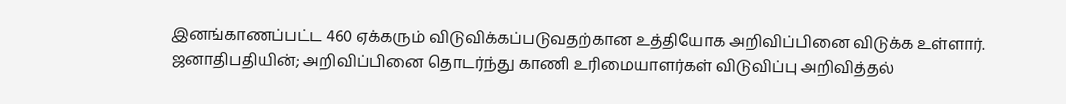இனங்காணப்பட்ட 460 ஏக்கரும் விடுவிக்கப்படுவதற்கான உத்தியோக அறிவிப்பினை விடுக்க உள்ளார்.
ஜனாதிபதியின்; அறிவிப்பினை தொடர்ந்து காணி உரிமையாளர்கள் விடுவிப்பு அறிவித்தல்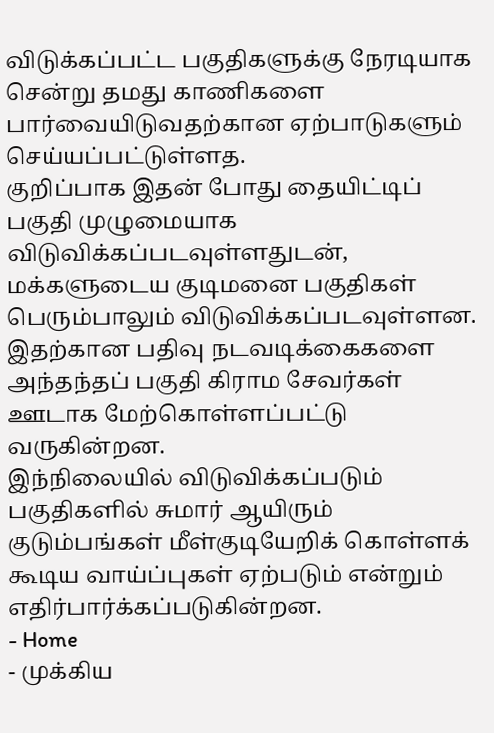விடுக்கப்பட்ட பகுதிகளுக்கு நேரடியாக சென்று தமது காணிகளை பார்வையிடுவதற்கான ஏற்பாடுகளும் செய்யப்பட்டுள்ளத.
குறிப்பாக இதன் போது தையிட்டிப் பகுதி முழுமையாக விடுவிக்கப்படவுள்ளதுடன், மக்களுடைய குடிமனை பகுதிகள் பெரும்பாலும் விடுவிக்கப்படவுள்ளன.
இதற்கான பதிவு நடவடிக்கைகளை அந்தந்தப் பகுதி கிராம சேவர்கள் ஊடாக மேற்கொள்ளப்பட்டு வருகின்றன.
இந்நிலையில் விடுவிக்கப்படும் பகுதிகளில் சுமார் ஆயிரும் குடும்பங்கள் மீள்குடியேறிக் கொள்ளக் கூடிய வாய்ப்புகள் ஏற்படும் என்றும் எதிர்பார்க்கப்படுகின்றன.
- Home
- முக்கிய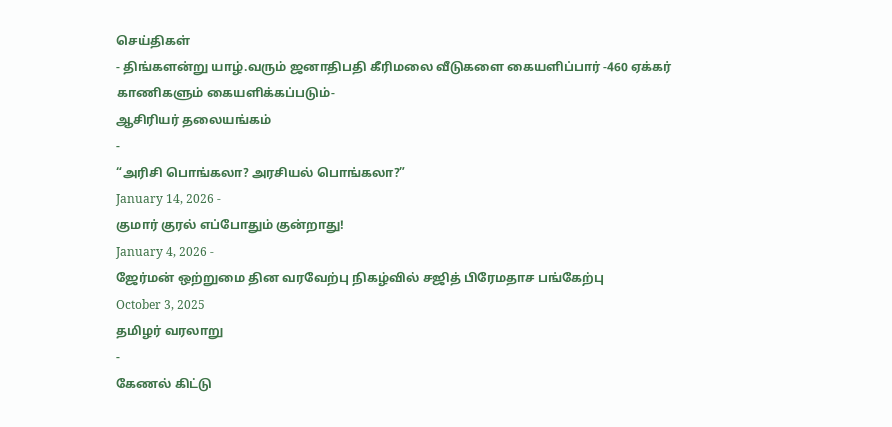செய்திகள்
- திங்களன்று யாழ்.வரும் ஜனாதிபதி கீரிமலை வீடுகளை கையளிப்பார் -460 ஏக்கர் காணிகளும் கையளிக்கப்படும்-
ஆசிரியர் தலையங்கம்
-
“அரிசி பொங்கலா? அரசியல் பொங்கலா?”
January 14, 2026 -
குமார் குரல் எப்போதும் குன்றாது!
January 4, 2026 -
ஜேர்மன் ஒற்றுமை தின வரவேற்பு நிகழ்வில் சஜித் பிரேமதாச பங்கேற்பு
October 3, 2025
தமிழர் வரலாறு
-
கேணல் கிட்டு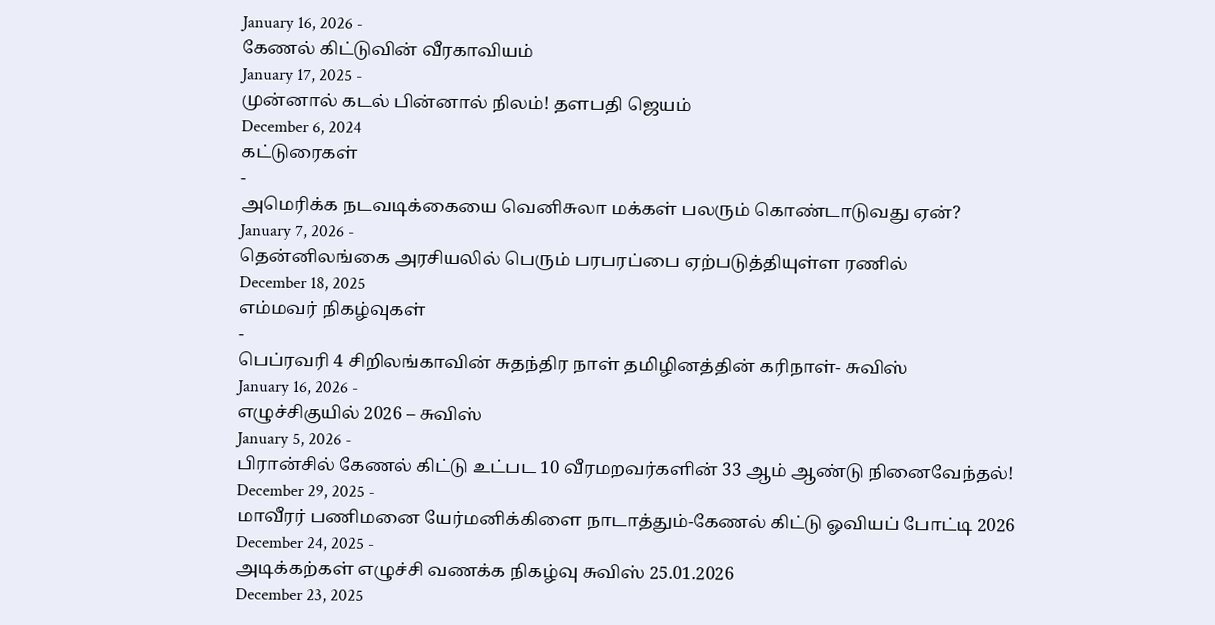January 16, 2026 -
கேணல் கிட்டுவின் வீரகாவியம்
January 17, 2025 -
முன்னால் கடல் பின்னால் நிலம்! தளபதி ஜெயம்
December 6, 2024
கட்டுரைகள்
-
அமெரிக்க நடவடிக்கையை வெனிசுலா மக்கள் பலரும் கொண்டாடுவது ஏன்?
January 7, 2026 -
தென்னிலங்கை அரசியலில் பெரும் பரபரப்பை ஏற்படுத்தியுள்ள ரணில்
December 18, 2025
எம்மவர் நிகழ்வுகள்
-
பெப்ரவரி 4 சிறிலங்காவின் சுதந்திர நாள் தமிழினத்தின் கரிநாள்- சுவிஸ்
January 16, 2026 -
எழுச்சிகுயில் 2026 – சுவிஸ்
January 5, 2026 -
பிரான்சில் கேணல் கிட்டு உட்பட 10 வீரமறவர்களின் 33 ஆம் ஆண்டு நினைவேந்தல்!
December 29, 2025 -
மாவீரர் பணிமனை யேர்மனிக்கிளை நாடாத்தும்-கேணல் கிட்டு ஓவியப் போட்டி 2026
December 24, 2025 -
அடிக்கற்கள் எழுச்சி வணக்க நிகழ்வு சுவிஸ் 25.01.2026
December 23, 2025